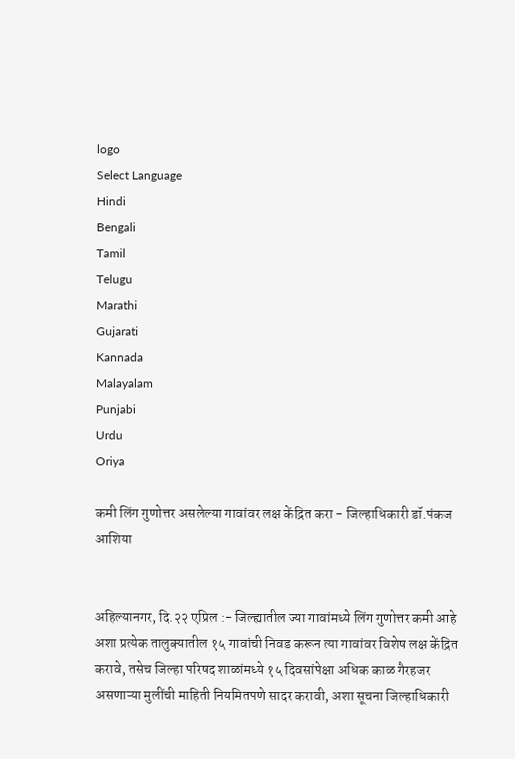logo
Select Language
Hindi
Bengali
Tamil
Telugu
Marathi
Gujarati
Kannada
Malayalam
Punjabi
Urdu
Oriya

कमी लिंग गुणोत्तर असलेल्या गावांवर लक्ष केंद्रित करा - जिल्हाधिकारी डॉ.पंकज आशिया


अहिल्यानगर, दि.२२ एप्रिल :- जिल्ह्यातील ज्या गावांमध्ये लिंग गुणोत्तर कमी आहे अशा प्रत्येक तालुक्यातील १५ गावांची निवड करून त्या गावांवर विशेष लक्ष केंद्रित करावे, तसेच जिल्हा परिषद शाळांमध्ये १५ दिवसांपेक्षा अधिक काळ गैरहजर असणाऱ्या मुलींची माहिती नियमितपणे सादर करावी, अशा सूचना जिल्हाधिकारी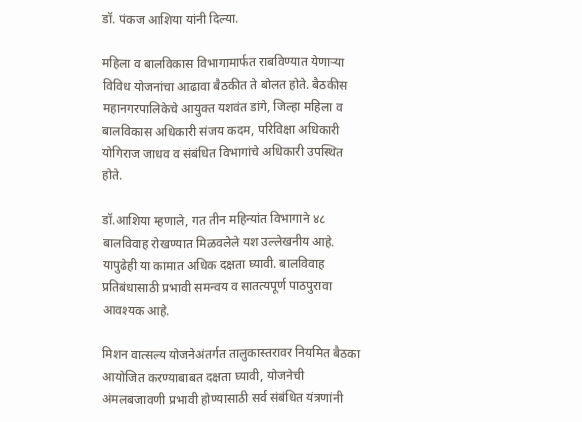डॉ. पंकज आशिया यांनी दिल्या.

महिला व बालविकास विभागामार्फत राबविण्यात येणाऱ्या विविध योजनांचा आढावा बैठकीत ते बोलत होते. बैठकीस महानगरपालिकेचे आयुक्त यशवंत डांगे, जिल्हा महिला व बालविकास अधिकारी संजय कदम, परिविक्षा अधिकारी योगिराज जाधव व संबंधित विभागांचे अधिकारी उपस्थित होते.

डॉ.आशिया म्हणाले, गत तीन महिन्यांत विभागाने ४८ बालविवाह रोखण्यात मिळवलेले यश उल्लेखनीय आहे‌‌. यापुढेही या कामात अधिक दक्षता घ्यावी. बालविवाह प्रतिबंधासाठी प्रभावी समन्वय व सातत्यपूर्ण पाठपुरावा आवश्यक आहे.

मिशन वात्सल्य योजनेअंतर्गत तालुकास्तरावर नियमित बैठका आयोजित करण्याबाबत दक्षता घ्यावी, योजनेची अंमलबजावणी प्रभावी होण्यासाठी सर्व संबंधित यंत्रणांनी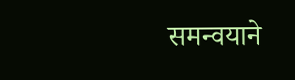समन्वयाने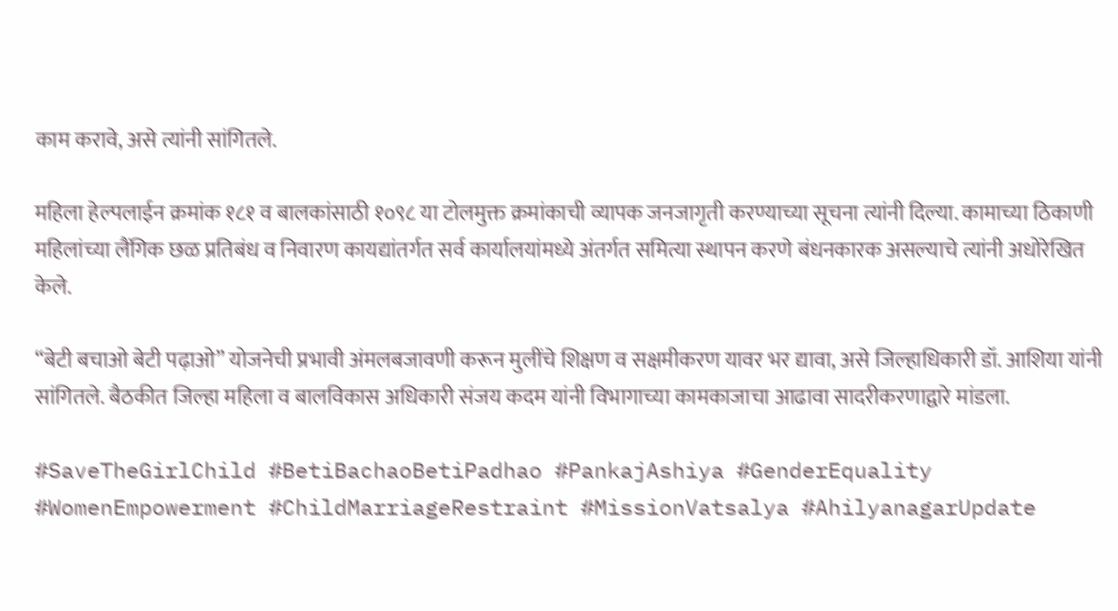काम करावे, असे त्यांनी सांगितले.

महिला हेल्पलाईन क्रमांक १८१ व बालकांसाठी १०९८ या टोलमुक्त क्रमांकाची व्यापक जनजागृती करण्याच्या सूचना त्यांनी दिल्या. कामाच्या ठिकाणी महिलांच्या लैंगिक छळ प्रतिबंध व निवारण कायद्यांतर्गत सर्व कार्यालयांमध्ये अंतर्गत समित्या स्थापन करणे बंधनकारक असल्याचे त्यांनी अधोरेखित केले.

“बेटी बचाओ बेटी पढ़ाओ” योजनेची प्रभावी अंमलबजावणी करून मुलींचे शिक्षण व सक्षमीकरण यावर भर द्यावा, असे जिल्हाधिकारी डॉ. आशिया यांनी सांगितले. बैठकीत जिल्हा महिला व बालविकास अधिकारी संजय कदम यांनी विभागाच्या कामकाजाचा आढावा सादरीकरणाद्वारे मांडला.

#SaveTheGirlChild #BetiBachaoBetiPadhao #PankajAshiya #GenderEquality #WomenEmpowerment #ChildMarriageRestraint #MissionVatsalya #AhilyanagarUpdate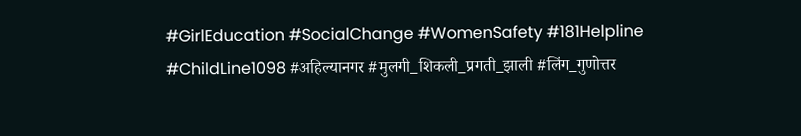#GirlEducation #SocialChange #WomenSafety #181Helpline #ChildLine1098 #अहिल्यानगर #मुलगी_शिकली_प्रगती_झाली #लिंग_गुणोत्तर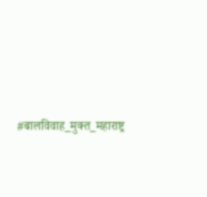#बालविवाह_मुक्त_महाराष्ट्र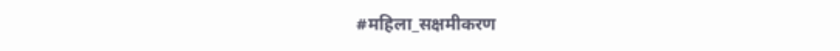#महिला_सक्षमीकरण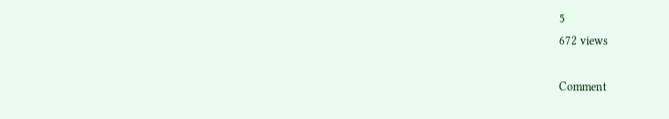5
672 views

Comment